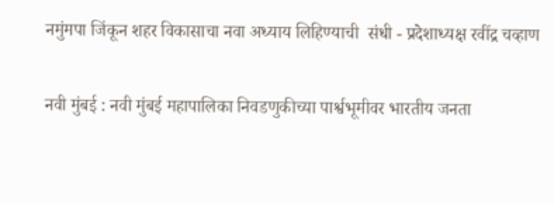नमुंमपा जिंकून शहर विकासाचा नवा अध्याय लिहिण्याची  संधी - प्रदेशाध्यक्ष रवींद्र चव्हाण

नवी मुंबई : नवी मुंबई महापालिका निवडणुकीच्या पार्श्वभूमीवर भारतीय जनता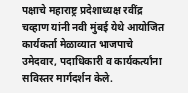पक्षाचे महाराष्ट्र प्रदेशाध्यक्ष रवींद्र चव्हाण यांनी नवी मुंबई येथे आयोजित कार्यकर्ता मेळाव्यात भाजपाचे उमेदवार, पदाधिकारी व कार्यकर्त्यांना सविस्तर मार्गदर्शन केले.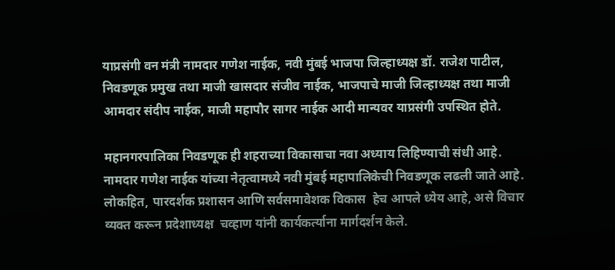याप्रसंगी वन मंत्री नामदार गणेश नाईक, नवी मुंबई भाजपा जिल्हाध्यक्ष डॉ. राजेश पाटील, निवडणूक प्रमुख तथा माजी खासदार संजीव नाईक, भाजपाचे माजी जिल्हाध्यक्ष तथा माजी आमदार संदीप नाईक, माजी महापौर सागर नाईक आदी मान्यवर याप्रसंगी उपस्थित होते.

महानगरपालिका निवडणूक ही शहराच्या विकासाचा नवा अध्याय लिहिण्याची संधी आहे.  नामदार गणेश नाईक यांच्या नेतृत्वामध्ये नवी मुंबई महापालिकेची निवडणूक लढली जाते आहे. लोकहित, पारदर्शक प्रशासन आणि सर्वसमावेशक विकास  हेच आपले ध्येय आहे, असे विचार व्यक्त करून प्रदेशाध्यक्ष  चव्हाण यांनी कार्यकर्त्याना मार्गदर्शन केले.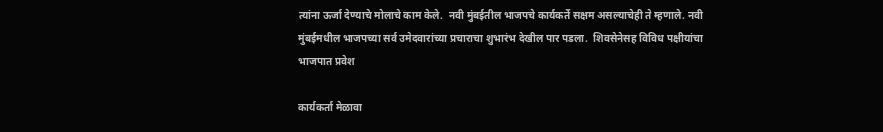त्यांना ऊर्जा देण्याचे मोलाचे काम केले.  नवी मुंबईतील भाजपचे कार्यकर्ते सक्षम असल्याचेही ते म्हणाले. नवी मुंबईमधील भाजपच्या सर्व उमेदवारांच्या प्रचाराचा शुभारंभ देखील पार पडला.  शिवसेनेसह विविध पक्षीयांचा भाजपात प्रवेश

कार्यकर्ता मेळावा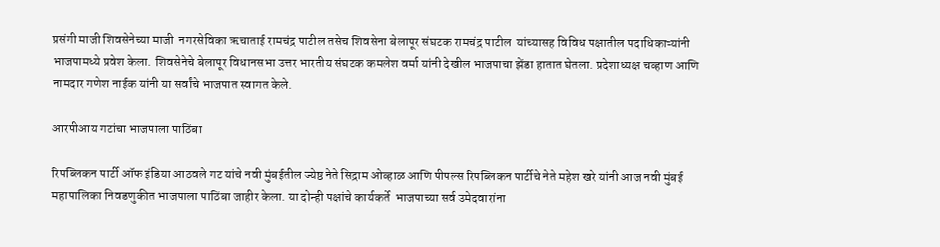प्रसंगी माजी शिवसेनेच्या माजी  नगरसेविका ऋचाताई रामचंद्र पाटील तसेच शिवसेना बेलापूर संघटक रामचंद्र पाटील  यांच्यासह विविध पक्षातील पदाधिकाऱ्यांनी भाजपामध्ये प्रवेश केला. शिवसेनेचे बेलापूर विधानसभा उत्तर भारतीय संघटक कमलेश वर्मा यांनी देखील भाजपाचा झेंडा हातात घेतला. प्रदेशाध्यक्ष चव्हाण आणि नामदार गणेश नाईक यांनी या सर्वांचे भाजपात स्वागत केले.

आरपीआय गटांचा भाजपाला पाठिंबा

रिपब्लिकन पार्टी ऑफ इंडिया आठवले गट यांचे नवी मुंबईतील ज्येष्ठ नेते सिद्राम ओव्हाळ आणि पीपल्स रिपब्लिकन पार्टीचे नेते महेश खरे यांनी आज नवी मुंबई महापालिका निवडणुकीत भाजपाला पाठिंबा जाहीर केला. या दोन्ही पक्षांचे कार्यकर्ते  भाजपाच्या सर्व उमेदवारांना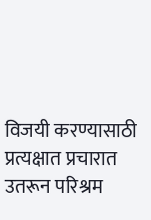विजयी करण्यासाठी प्रत्यक्षात प्रचारात उतरून परिश्रम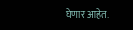घेणार आहेत.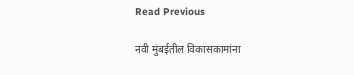Read Previous

नवी मुंबईतील विकासकामांना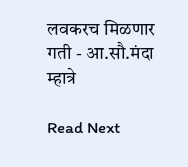लवकरच मिळणार गती - आ.सौ.मंदा म्हात्रे

Read Next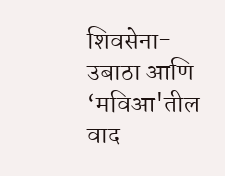शिवसेना-उबाठा आणि ‘मविआ'तील वाद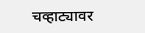चव्हाट्यावर